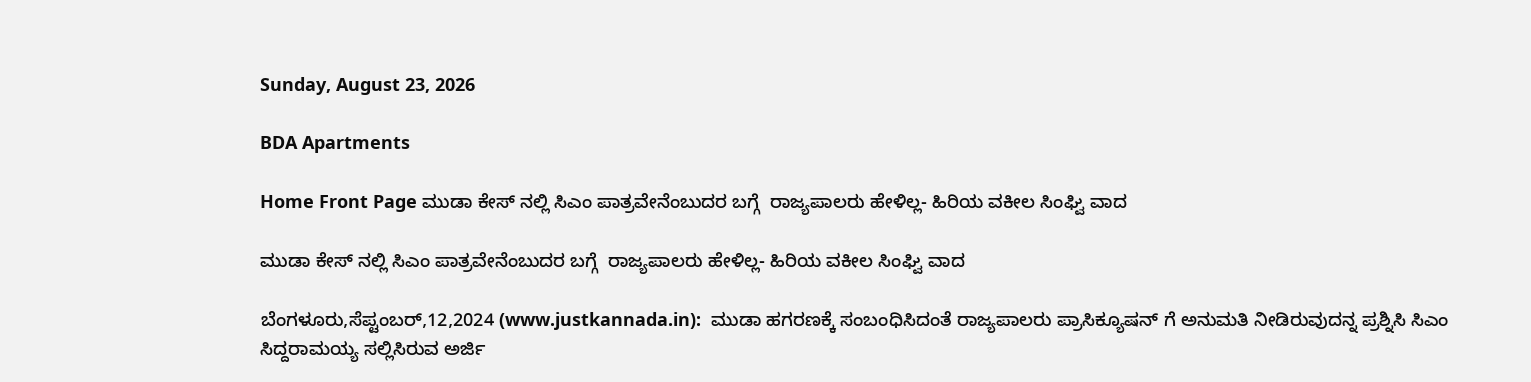Sunday, August 23, 2026

BDA Apartments

Home Front Page ಮುಡಾ ಕೇಸ್ ನಲ್ಲಿ ಸಿಎಂ ಪಾತ್ರವೇನೆಂಬುದರ ಬಗ್ಗೆ  ರಾಜ್ಯಪಾಲರು ಹೇಳಿಲ್ಲ- ಹಿರಿಯ ವಕೀಲ ಸಿಂಘ್ವಿ ವಾದ

ಮುಡಾ ಕೇಸ್ ನಲ್ಲಿ ಸಿಎಂ ಪಾತ್ರವೇನೆಂಬುದರ ಬಗ್ಗೆ  ರಾಜ್ಯಪಾಲರು ಹೇಳಿಲ್ಲ- ಹಿರಿಯ ವಕೀಲ ಸಿಂಘ್ವಿ ವಾದ

ಬೆಂಗಳೂರು,ಸೆಪ್ಟಂಬರ್,12,2024 (www.justkannada.in):  ಮುಡಾ ಹಗರಣಕ್ಕೆ ಸಂಬಂಧಿಸಿದಂತೆ ರಾಜ್ಯಪಾಲರು ಪ್ರಾಸಿಕ್ಯೂಷನ್ ಗೆ ಅನುಮತಿ ನೀಡಿರುವುದನ್ನ ಪ್ರಶ್ನಿಸಿ ಸಿಎಂ ಸಿದ್ದರಾಮಯ್ಯ ಸಲ್ಲಿಸಿರುವ ಅರ್ಜಿ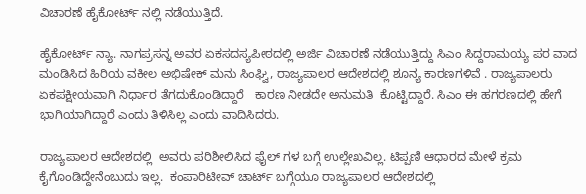ವಿಚಾರಣೆ ಹೈಕೋರ್ಟ್ ನಲ್ಲಿ ನಡೆಯುತ್ತಿದೆ.

ಹೈಕೋರ್ಟ್ ನ್ಯಾ. ನಾಗಪ್ರಸನ್ನ ಅವರ ಏಕಸದಸ್ಯಪೀಠದಲ್ಲಿ ಅರ್ಜಿ ವಿಚಾರಣೆ ನಡೆಯುತ್ತಿದ್ದು ಸಿಎಂ ಸಿದ್ದರಾಮಯ್ಯ ಪರ ವಾದ ಮಂಡಿಸಿದ ಹಿರಿಯ ವಕೀಲ ಅಭಿಷೇಕ್ ಮನು ಸಿಂಘ್ವಿ, ರಾಜ್ಯಪಾಲರ ಆದೇಶದಲ್ಲಿ ಶೂನ್ಯ ಕಾರಣಗಳಿವೆ . ರಾಜ್ಯಪಾಲರು ಏಕಪಕ್ಷೀಯವಾಗಿ ನಿರ್ಧಾರ ತೆಗದುಕೊಂಡಿದ್ದಾರೆ   ಕಾರಣ ನೀಡದೇ ಅನುಮತಿ  ಕೊಟ್ಟಿದ್ದಾರೆ. ಸಿಎಂ ಈ ಹಗರಣದಲ್ಲಿ ಹೇಗೆ ಭಾಗಿಯಾಗಿದ್ದಾರೆ ಎಂದು ತಿಳಿಸಿಲ್ಲ ಎಂದು ವಾದಿಸಿದರು.

ರಾಜ್ಯಪಾಲರ ಆದೇಶದಲ್ಲಿ  ಅವರು ಪರಿಶೀಲಿಸಿದ ಫೈಲ್ ಗಳ ಬಗ್ಗೆ ಉಲ್ಲೇಖವಿಲ್ಲ. ಟಿಪ್ಪಣಿ ಆಧಾರದ ಮೇಳೆ ಕ್ರಮ ಕೈಗೊಂಡಿದ್ದೇನೆಂಬುದು ಇಲ್ಲ.  ಕಂಪಾರಿಟೀವ್ ಚಾರ್ಟ್ ಬಗ್ಗೆಯೂ ರಾಜ್ಯಪಾಲರ ಆದೇಶದಲ್ಲಿ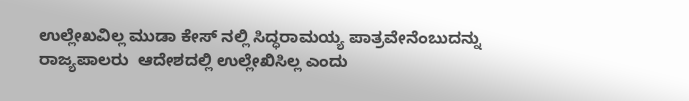ಉಲ್ಲೇಖವಿಲ್ಲ ಮುಡಾ ಕೇಸ್ ನಲ್ಲಿ ಸಿದ್ಧರಾಮಯ್ಯ ಪಾತ್ರವೇನೆಂಬುದನ್ನು ರಾಜ್ಯಪಾಲರು  ಆದೇಶದಲ್ಲಿ ಉಲ್ಲೇಖಿಸಿಲ್ಲ ಎಂದು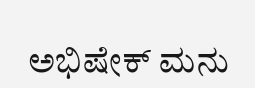ಅಭಿಷೇಕ್ ಮನು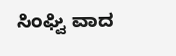ಸಿಂಘ್ವಿ ವಾದ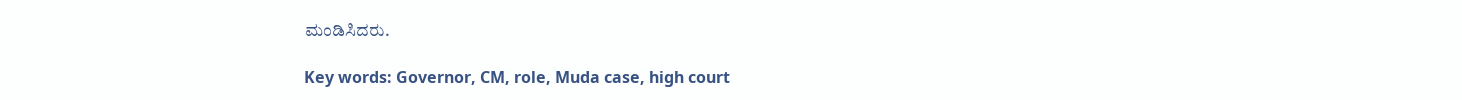ಮಂಡಿಸಿದರು.

Key words: Governor, CM, role, Muda case, high court